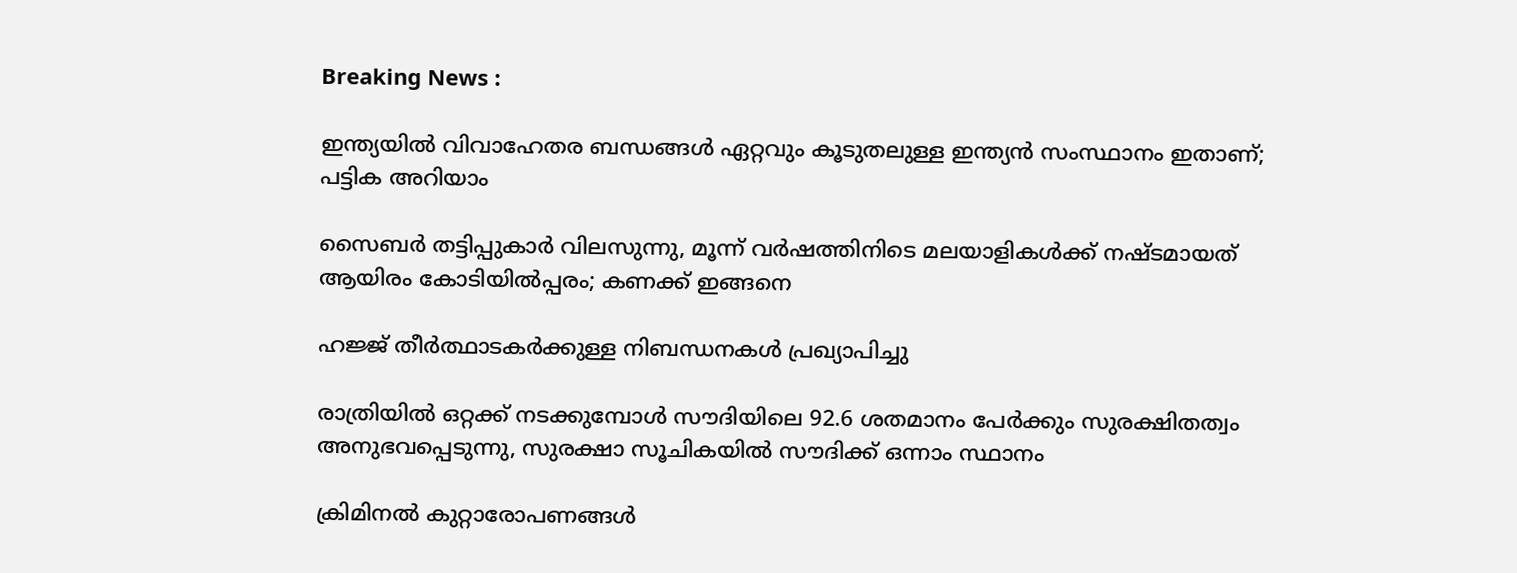Breaking News :

ഇന്ത്യയില്‍ വിവാഹേതര ബന്ധങ്ങള്‍ ഏറ്റവും കൂടുതലുള്ള ഇന്ത്യന്‍ സംസ്ഥാനം ഇതാണ്; പട്ടിക അറിയാം

സൈബര്‍ തട്ടിപ്പുകാര്‍ വിലസുന്നു, മൂന്ന് വര്‍ഷത്തിനിടെ മലയാളികള്‍ക്ക് നഷ്ടമായത് ആയിരം കോടിയില്‍പ്പരം; കണക്ക് ഇങ്ങനെ

ഹജ്ജ് തീർത്ഥാടകർക്കുള്ള നിബന്ധനകൾ പ്രഖ്യാപിച്ചു

രാത്രിയിൽ ഒറ്റക്ക് നടക്കുമ്പോൾ സൗദിയിലെ 92.6 ശതമാനം പേർക്കും സുരക്ഷിതത്വം അനുഭവപ്പെടുന്നു, സുരക്ഷാ സൂചികയിൽ സൗദിക്ക് ഒന്നാം സ്ഥാനം

ക്രിമിനല്‍ കുറ്റാരോപണങ്ങള്‍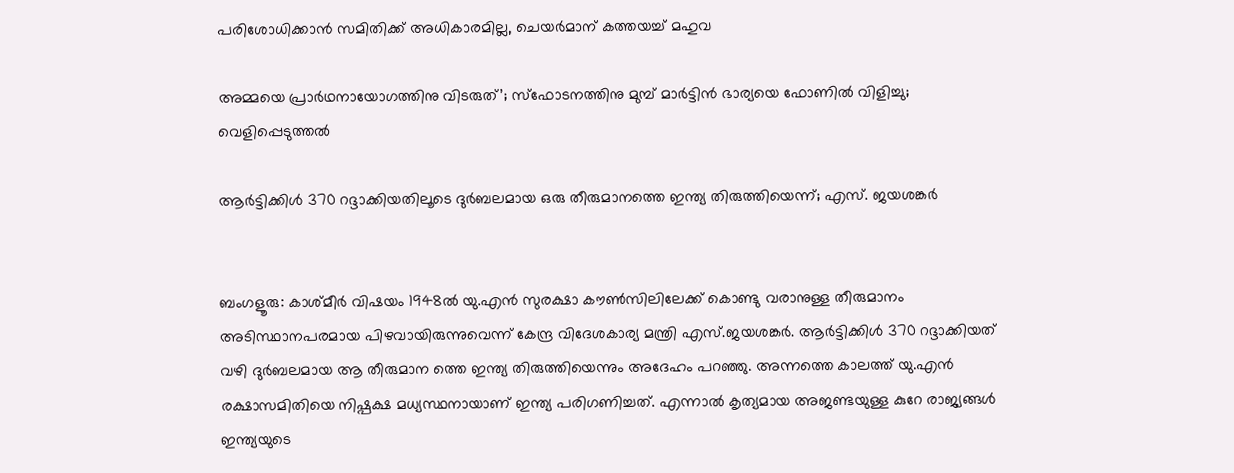പരിശോധിക്കാന്‍ സമിതിക്ക്‌ അധികാരമില്ല, ചെയര്‍മാന്‌ കത്തയച്ച് മഹുവ

അമ്മയെ പ്രാര്‍ഥനായോഗത്തിനു വിടരുത്’; സ്‌ഫോടനത്തിനു മുമ്പ് മാര്‍ട്ടിന്‍ ഭാര്യയെ ഫോണില്‍ വിളിച്ചു; വെളിപ്പെടുത്തല്‍

ആര്‍ട്ടിക്കിള്‍ 370 റദ്ദാക്കിയതിലൂടെ ദുര്‍ബലമായ ഒരു തീരുമാനത്തെ ഇന്ത്യ തിരുത്തിയെന്ന്; എസ്. ജയശങ്കര്‍


ബംഗളൂരു: കാശ്മീര്‍ വിഷയം 1948ല്‍ യു.എന്‍ സുരക്ഷാ കൗണ്‍സിലിലേക്ക് കൊണ്ടു വരാനുള്ള തീരുമാനം അടിസ്ഥാനപരമായ പിഴവായിരുന്നുവെന്ന് കേന്ദ്ര വിദേശകാര്യ മന്ത്രി എസ്.ജയശങ്കര്‍. ആര്‍ട്ടിക്കിള്‍ 370 റദ്ദാക്കിയത് വഴി ദുര്‍ബലമായ ആ തീരുമാന ത്തെ ഇന്ത്യ തിരുത്തിയെന്നും അദേഹം പറഞ്ഞു. അന്നത്തെ കാലത്ത് യു.എന്‍ രക്ഷാസമിതിയെ നിഷ്പക്ഷ മധ്യസ്ഥനായാണ് ഇന്ത്യ പരിഗണിച്ചത്. എന്നാല്‍ കൃത്യമായ അജണ്ടയുള്ള കുറേ രാജ്യങ്ങള്‍ ഇന്ത്യയുടെ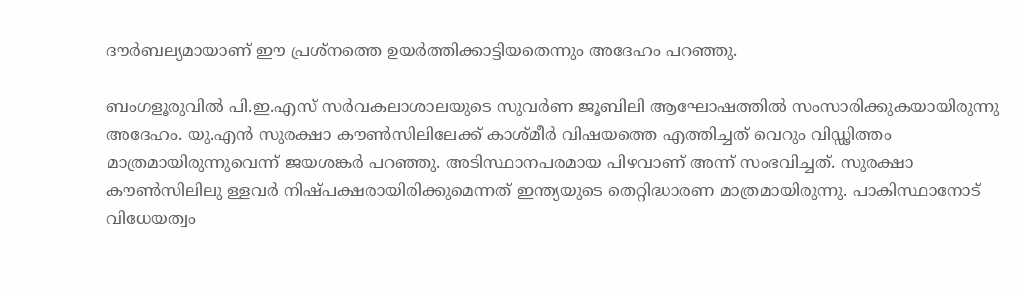ദൗര്‍ബല്യമായാണ് ഈ പ്രശ്നത്തെ ഉയര്‍ത്തിക്കാട്ടിയതെന്നും അദേഹം പറഞ്ഞു.

ബംഗളൂരുവില്‍ പി.ഇ.എസ് സര്‍വകലാശാലയുടെ സുവര്‍ണ ജൂബിലി ആഘോഷത്തില്‍ സംസാരിക്കുകയായിരുന്നു അദേഹം. യു.എന്‍ സുരക്ഷാ കൗണ്‍സിലിലേക്ക് കാശ്മീര്‍ വിഷയത്തെ എത്തിച്ചത് വെറും വിഡ്ഢിത്തം മാത്രമായിരുന്നുവെന്ന് ജയശങ്കര്‍ പറഞ്ഞു. അടിസ്ഥാനപരമായ പിഴവാണ് അന്ന് സംഭവിച്ചത്. സുരക്ഷാ കൗണ്‍സിലിലു ള്ളവര്‍ നിഷ്പക്ഷരായിരിക്കുമെന്നത് ഇന്ത്യയുടെ തെറ്റിദ്ധാരണ മാത്രമായിരുന്നു. പാകിസ്ഥാനോട് വിധേയത്വം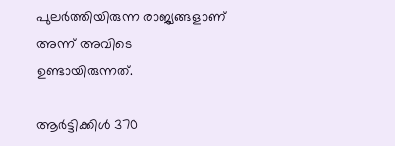പുലര്‍ത്തിയിരുന്ന രാജ്യങ്ങളാണ് അന്ന് അവിടെ ഉണ്ടായിരുന്നത്.

ആര്‍ട്ടിക്കിള്‍ 370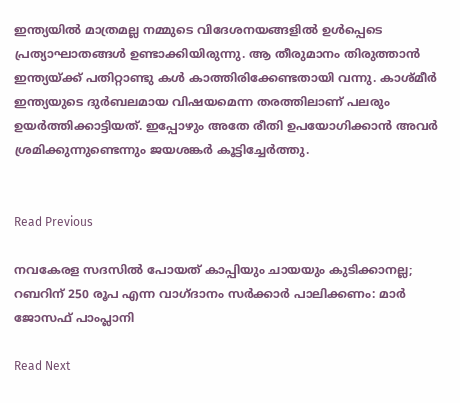ഇന്ത്യയില്‍ മാത്രമല്ല നമ്മുടെ വിദേശനയങ്ങളില്‍ ഉള്‍പ്പെടെ പ്രത്യാഘാതങ്ങള്‍ ഉണ്ടാക്കിയിരുന്നു. ആ തീരുമാനം തിരുത്താന്‍ ഇന്ത്യയ്ക്ക് പതിറ്റാണ്ടു കള്‍ കാത്തിരിക്കേണ്ടതായി വന്നു. കാശ്മീര്‍ ഇന്ത്യയുടെ ദുര്‍ബലമായ വിഷയമെന്ന തരത്തിലാണ് പലരും ഉയര്‍ത്തിക്കാട്ടിയത്. ഇപ്പോഴും അതേ രീതി ഉപയോഗിക്കാന്‍ അവര്‍ ശ്രമിക്കുന്നുണ്ടെന്നും ജയശങ്കര്‍ കൂട്ടിച്ചേര്‍ത്തു.


Read Previous

നവകേരള സദസില്‍ പോയത് കാപ്പിയും ചായയും കുടിക്കാനല്ല; റബറിന് 250 രൂപ എന്ന വാഗ്ദാനം സര്‍ക്കാര്‍ പാലിക്കണം: മാര്‍ ജോസഫ് പാംപ്ലാനി

Read Next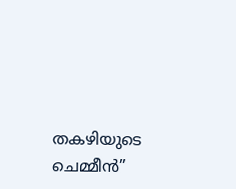തകഴിയുടെ ചെമ്മീന്‍”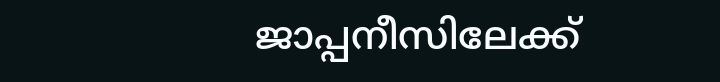ജാപ്പനീസിലേക്ക്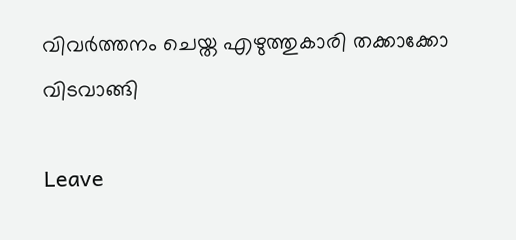വിവര്‍ത്തനം ചെയ്ത എഴുത്തുകാരി തക്കാക്കോ വിടവാങ്ങി

Leave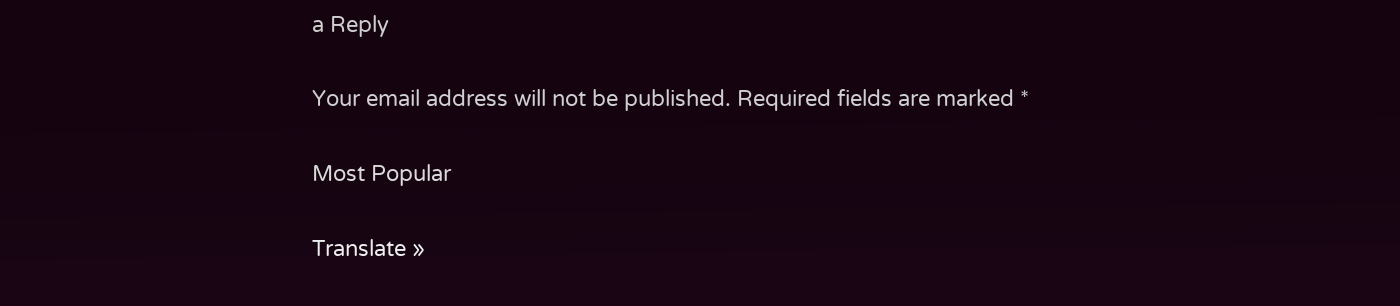a Reply

Your email address will not be published. Required fields are marked *

Most Popular

Translate »